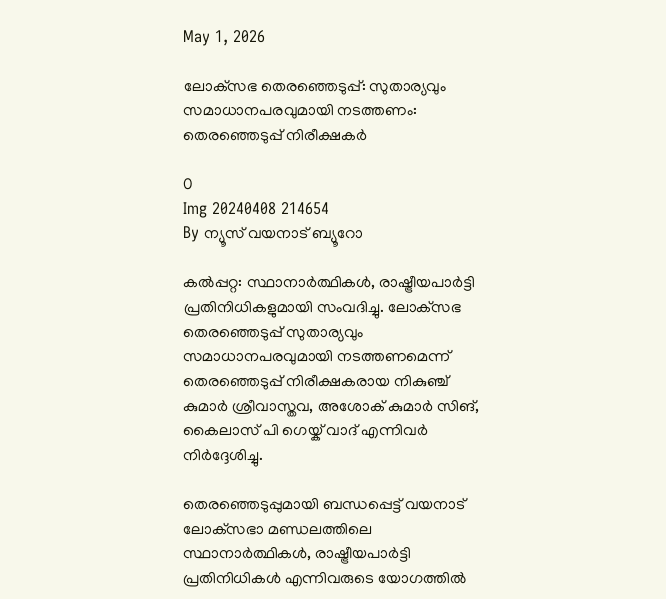May 1, 2026

ലോക്‌സഭ തെരഞ്ഞെടുപ്പ്: സുതാര്യവും സമാധാനപരവുമായി നടത്തണം: തെരഞ്ഞെടുപ്പ് നിരീക്ഷകര്‍

0
Img 20240408 214654
By ന്യൂസ് വയനാട് ബ്യൂറോ

കൽപ്പറ്റ: സ്ഥാനാര്‍ത്ഥികള്‍, രാഷ്ട്രീയപാര്‍ട്ടി പ്രതിനിധികളുമായി സംവദിച്ചു. ലോക്‌സഭ തെരഞ്ഞെടുപ്പ് സുതാര്യവും സമാധാനപരവുമായി നടത്തണമെന്ന് തെരഞ്ഞെടുപ്പ് നിരീക്ഷകരായ നികുഞ്ച് കുമാര്‍ ശ്രീവാസ്തവ, അശോക് കുമാര്‍ സിങ്, കൈലാസ് പി ഗെയ്ക് വാദ് എന്നിവര്‍ നിര്‍ദ്ദേശിച്ചു.

തെരഞ്ഞെടുപ്പുമായി ബന്ധപ്പെട്ട് വയനാട് ലോക്‌സഭാ മണ്ഡലത്തിലെ സ്ഥാനാര്‍ത്ഥികള്‍, രാഷ്ട്രീയപാര്‍ട്ടി പ്രതിനിധികള്‍ എന്നിവരുടെ യോഗത്തില്‍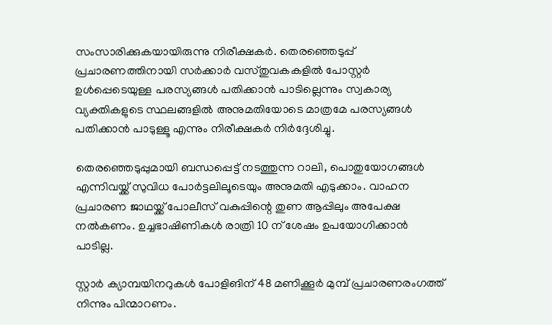സംസാരിക്കുകയായിരുന്നു നിരീക്ഷകര്‍. തെരഞ്ഞെടുപ്പ് പ്രചാരണത്തിനായി സര്‍ക്കാര്‍ വസ്തുവകകളില്‍ പോസ്റ്റര്‍ ഉള്‍പ്പെടെയുള്ള പരസ്യങ്ങള്‍ പതിക്കാന്‍ പാടില്ലെന്നും സ്വകാര്യ വ്യക്തികളുടെ സ്ഥലങ്ങളില്‍ അനുമതിയോടെ മാത്രമേ പരസ്യങ്ങള്‍ പതിക്കാന്‍ പാടുള്ളൂ എന്നും നിരീക്ഷകര്‍ നിര്‍ദ്ദേശിച്ചു.

തെരഞ്ഞെടുപ്പുമായി ബന്ധപ്പെട്ട് നടത്തുന്ന റാലി, പൊതുയോഗങ്ങള്‍ എന്നിവയ്ക്ക് സുവിധ പോര്‍ട്ടലിലൂടെയും അനുമതി എടുക്കാം. വാഹന പ്രചാരണ ജാഥയ്ക്ക് പോലീസ് വകുപ്പിന്റെ തുണ ആപ്പിലും അപേക്ഷ നല്‍കണം. ഉച്ചഭാഷിണികള്‍ രാത്രി 10 ന് ശേഷം ഉപയോഗിക്കാന്‍ പാടില്ല.

സ്റ്റാര്‍ ക്യാമ്പയിനറുകള്‍ പോളിങിന് 48 മണിക്കൂര്‍ മുമ്പ് പ്രചാരണരംഗത്ത് നിന്നും പിന്മാറണം.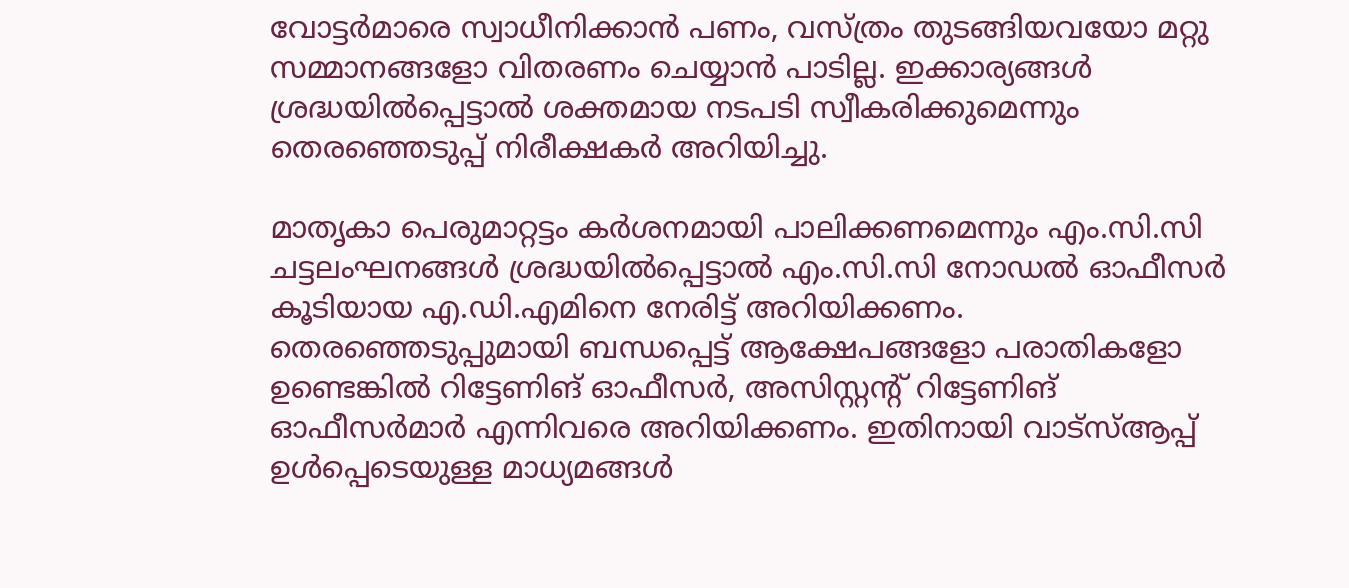വോട്ടര്‍മാരെ സ്വാധീനിക്കാന്‍ പണം, വസ്ത്രം തുടങ്ങിയവയോ മറ്റു സമ്മാനങ്ങളോ വിതരണം ചെയ്യാന്‍ പാടില്ല. ഇക്കാര്യങ്ങള്‍ ശ്രദ്ധയില്‍പ്പെട്ടാല്‍ ശക്തമായ നടപടി സ്വീകരിക്കുമെന്നും തെരഞ്ഞെടുപ്പ് നിരീക്ഷകര്‍ അറിയിച്ചു.

മാതൃകാ പെരുമാറ്റട്ടം കര്‍ശനമായി പാലിക്കണമെന്നും എം.സി.സി ചട്ടലംഘനങ്ങള്‍ ശ്രദ്ധയില്‍പ്പെട്ടാല്‍ എം.സി.സി നോഡല്‍ ഓഫീസര്‍ കൂടിയായ എ.ഡി.എമിനെ നേരിട്ട് അറിയിക്കണം. തെരഞ്ഞെടുപ്പുമായി ബന്ധപ്പെട്ട് ആക്ഷേപങ്ങളോ പരാതികളോ ഉണ്ടെങ്കില്‍ റിട്ടേണിങ് ഓഫീസർ, അസിസ്റ്റൻ്റ് റിട്ടേണിങ് ഓഫീസർമാർ എന്നിവരെ അറിയിക്കണം. ഇതിനായി വാട്‌സ്ആപ്പ് ഉള്‍പ്പെടെയുള്ള മാധ്യമങ്ങൾ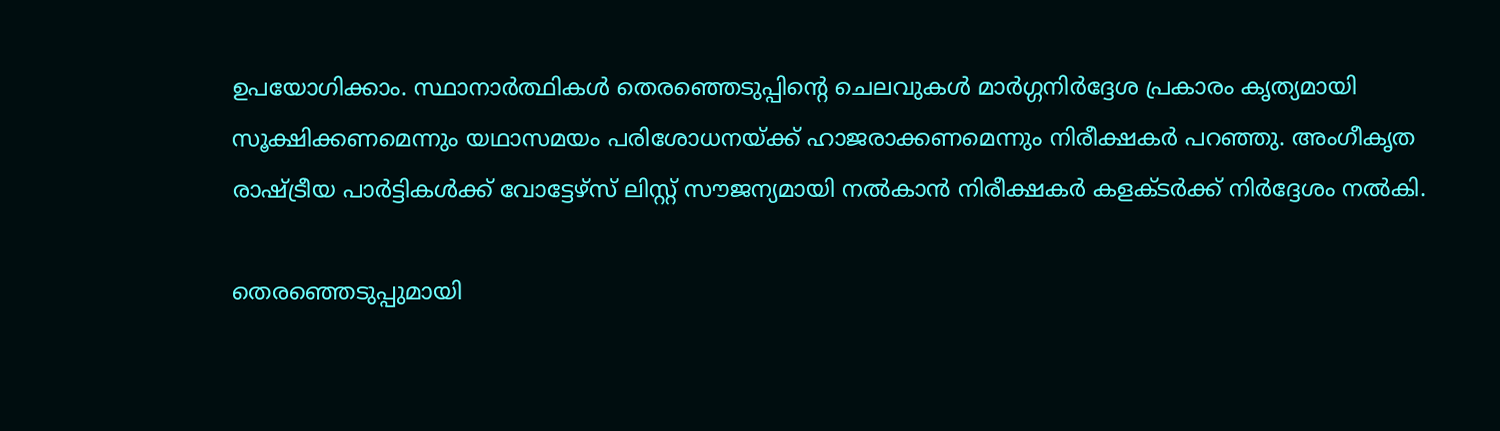ഉപയോഗിക്കാം. സ്ഥാനാര്‍ത്ഥികള്‍ തെരഞ്ഞെടുപ്പിന്റെ ചെലവുകള്‍ മാര്‍ഗ്ഗനിര്‍ദ്ദേശ പ്രകാരം കൃത്യമായി സൂക്ഷിക്കണമെന്നും യഥാസമയം പരിശോധനയ്ക്ക് ഹാജരാക്കണമെന്നും നിരീക്ഷകര്‍ പറഞ്ഞു. അംഗീകൃത രാഷ്ട്രീയ പാര്‍ട്ടികള്‍ക്ക് വോട്ടേഴ്‌സ് ലിസ്റ്റ് സൗജന്യമായി നല്‍കാന്‍ നിരീക്ഷകര്‍ കളക്ടര്‍ക്ക് നിര്‍ദ്ദേശം നല്‍കി.

തെരഞ്ഞെടുപ്പുമായി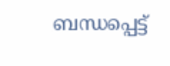ബന്ധപ്പെട്ട്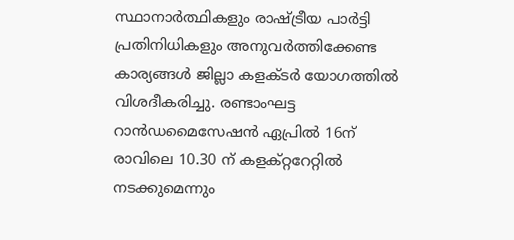സ്ഥാനാര്‍ത്ഥികളും രാഷ്ട്രീയ പാര്‍ട്ടി പ്രതിനിധികളും അനുവര്‍ത്തിക്കേണ്ട കാര്യങ്ങള്‍ ജില്ലാ കളക്ടര്‍ യോഗത്തില്‍ വിശദീകരിച്ചു. രണ്ടാംഘട്ട റാന്‍ഡമൈസേഷന്‍ ഏപ്രില്‍ 16ന് രാവിലെ 10.30 ന് കളക്റ്ററേറ്റില്‍ നടക്കുമെന്നും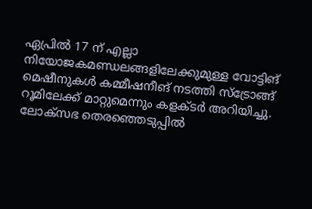ഏപ്രില്‍ 17 ന് എല്ലാ നിയോജകമണ്ഡലങ്ങളിലേക്കുമുള്ള വോട്ടിങ് മെഷീനുകള്‍ കമ്മീഷനീങ് നടത്തി സ്‌ട്രോങ്ങ് റൂമിലേക്ക് മാറ്റുമെന്നും കളക്ടര്‍ അറിയിച്ചു. ലോക്സഭ തെരഞ്ഞെടുപ്പില്‍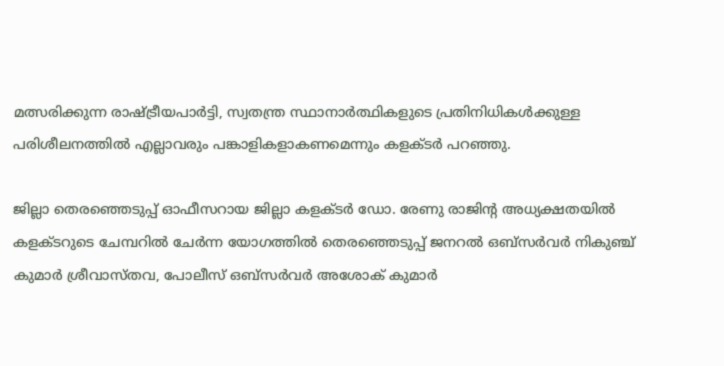മത്സരിക്കുന്ന രാഷ്ട്രീയപാര്‍ട്ടി, സ്വതന്ത്ര സ്ഥാനാര്‍ത്ഥികളുടെ പ്രതിനിധികള്‍ക്കുള്ള പരിശീലനത്തില്‍ എല്ലാവരും പങ്കാളികളാകണമെന്നും കളക്ടര്‍ പറഞ്ഞു.

ജില്ലാ തെരഞ്ഞെടുപ്പ് ഓഫീസറായ ജില്ലാ കളക്ടര്‍ ഡോ. രേണു രാജിന്റ അധ്യക്ഷതയില്‍ കളക്ടറുടെ ചേമ്പറില്‍ ചേര്‍ന്ന യോഗത്തില്‍ തെരഞ്ഞെടുപ്പ് ജനറല്‍ ഒബ്‌സര്‍വര്‍ നികുഞ്ച് കുമാര്‍ ശ്രീവാസ്തവ, പോലീസ് ഒബ്സര്‍വര്‍ അശോക് കുമാര്‍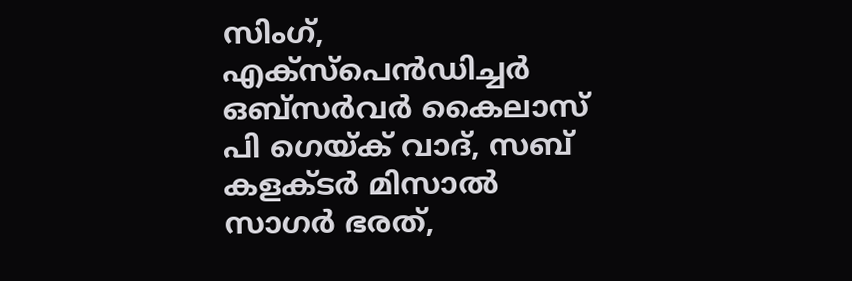സിംഗ്, എക്‌സ്‌പെന്‍ഡിച്ചര്‍ ഒബ്‌സര്‍വര്‍ കൈലാസ് പി ഗെയ്ക് വാദ്, സബ് കളക്ടര്‍ മിസാല്‍ സാഗര്‍ ഭരത്,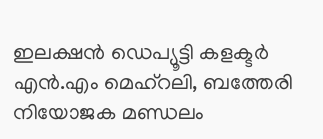ഇലക്ഷന്‍ ഡെപ്യൂട്ടി കളക്ടര്‍ എന്‍.എം മെഹ്‌റലി, ബത്തേരി നിയോജക മണ്ഡലം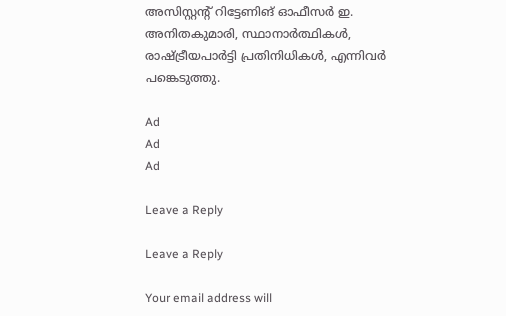അസിസ്റ്റന്റ് റിട്ടേണിങ് ഓഫീസര്‍ ഇ. അനിതകുമാരി, സ്ഥാനാര്‍ത്ഥികള്‍, രാഷ്ട്രീയപാര്‍ട്ടി പ്രതിനിധികള്‍, എന്നിവര്‍ പങ്കെടുത്തു.

Ad
Ad
Ad

Leave a Reply

Leave a Reply

Your email address will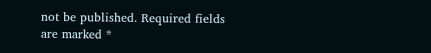not be published. Required fields are marked *